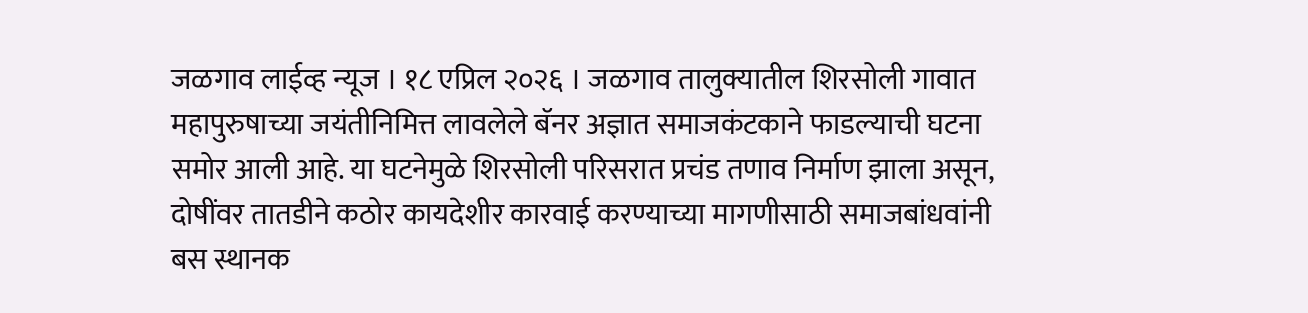जळगाव लाईव्ह न्यूज । १८ एप्रिल २०२६ । जळगाव तालुक्यातील शिरसोली गावात महापुरुषाच्या जयंतीनिमित्त लावलेले बॅनर अज्ञात समाजकंटकाने फाडल्याची घटना समोर आली आहे. या घटनेमुळे शिरसोली परिसरात प्रचंड तणाव निर्माण झाला असून, दोषींवर तातडीने कठोर कायदेशीर कारवाई करण्याच्या मागणीसाठी समाजबांधवांनी बस स्थानक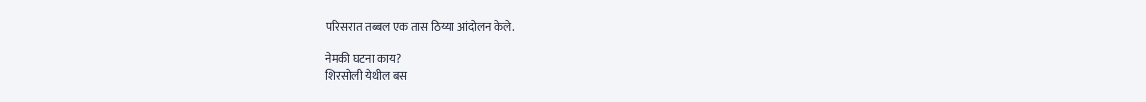परिसरात तब्बल एक तास ठिय्या आंदोलन केले.

नेमकी घटना काय?
शिरसोली येथील बस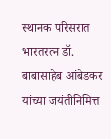स्थानक परिसरात भारतरत्न डॉ. बाबासाहेब आंबेडकर यांच्या जयंतीनिमित्त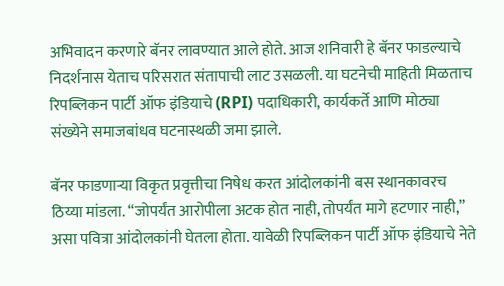अभिवादन करणारे बॅनर लावण्यात आले होते. आज शनिवारी हे बॅनर फाडल्याचे निदर्शनास येताच परिसरात संतापाची लाट उसळली. या घटनेची माहिती मिळताच रिपब्लिकन पार्टी ऑफ इंडियाचे (RPI) पदाधिकारी, कार्यकर्ते आणि मोठ्या संख्येने समाजबांधव घटनास्थळी जमा झाले.

बॅनर फाडणाऱ्या विकृत प्रवृत्तीचा निषेध करत आंदोलकांनी बस स्थानकावरच ठिय्या मांडला. “जोपर्यंत आरोपीला अटक होत नाही, तोपर्यंत मागे हटणार नाही,” असा पवित्रा आंदोलकांनी घेतला होता. यावेळी रिपब्लिकन पार्टी ऑफ इंडियाचे नेते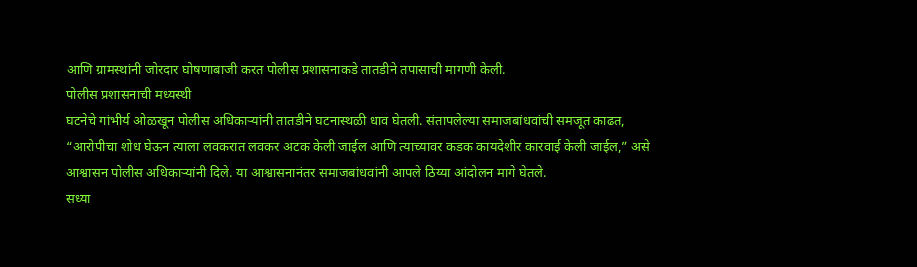आणि ग्रामस्थांनी जोरदार घोषणाबाजी करत पोलीस प्रशासनाकडे तातडीने तपासाची मागणी केली.
पोलीस प्रशासनाची मध्यस्थी
घटनेचे गांभीर्य ओळखून पोलीस अधिकाऱ्यांनी तातडीने घटनास्थळी धाव घेतली. संतापलेल्या समाजबांधवांची समजूत काढत, “आरोपीचा शोध घेऊन त्याला लवकरात लवकर अटक केली जाईल आणि त्याच्यावर कडक कायदेशीर कारवाई केली जाईल,” असे आश्वासन पोलीस अधिकाऱ्यांनी दिले. या आश्वासनानंतर समाजबांधवांनी आपले ठिय्या आंदोलन मागे घेतले.
सध्या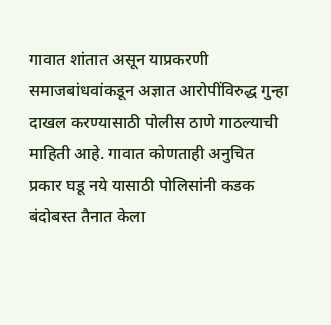गावात शांतात असून याप्रकरणी समाजबांधवांकडून अज्ञात आरोपींविरुद्ध गुन्हा दाखल करण्यासाठी पोलीस ठाणे गाठल्याची माहिती आहे. गावात कोणताही अनुचित प्रकार घडू नये यासाठी पोलिसांनी कडक बंदोबस्त तैनात केला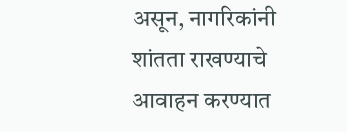असून, नागरिकांनी शांतता राखण्याचे आवाहन करण्यात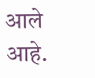आले आहे.